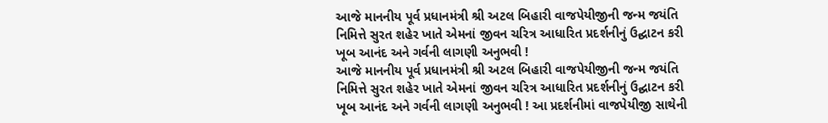આજે માનનીય પૂર્વ પ્રધાનમંત્રી શ્રી અટલ બિહારી વાજપેયીજીની જન્મ જયંતિ નિમિત્તે સુરત શહેર ખાતે એમનાં જીવન ચરિત્ર આધારિત પ્રદર્શનીનું ઉદ્ઘાટન કરી ખૂબ આનંદ અને ગર્વની લાગણી અનુભવી !
આજે માનનીય પૂર્વ પ્રધાનમંત્રી શ્રી અટલ બિહારી વાજપેયીજીની જન્મ જયંતિ નિમિત્તે સુરત શહેર ખાતે એમનાં જીવન ચરિત્ર આધારિત પ્રદર્શનીનું ઉદ્ઘાટન કરી ખૂબ આનંદ અને ગર્વની લાગણી અનુભવી ! આ પ્રદર્શનીમાં વાજપેયીજી સાથેની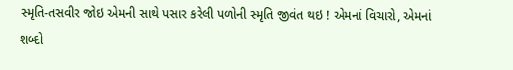સ્મૃતિ-તસવીર જોઇ એમની સાથે પસાર કરેલી પળોની સ્મૃતિ જીવંત થઇ ! એમનાં વિચારો, એમનાં શબ્દો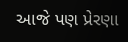આજે પણ પ્રેરણા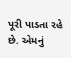પૂરી પાડતા રહે છે. એમનું